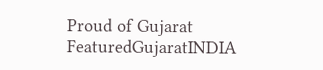Proud of Gujarat
FeaturedGujaratINDIA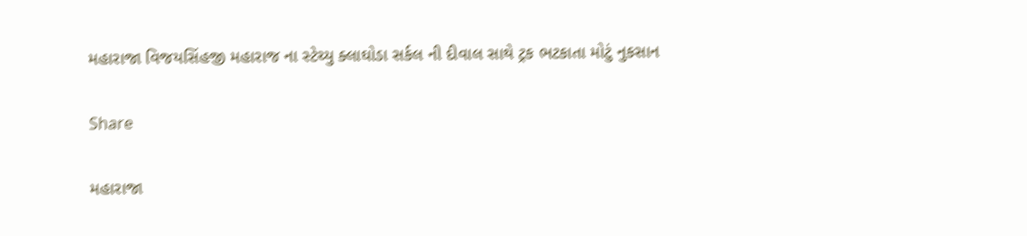મહારાજા વિજયસિંહજી મહારાજ ના સ્ટેચ્યુ ક્લાઘોડા સર્કલ ની દીવાલ સાથે ટ્રક ભટકાતા મોટું નુકસાન

Share

મહારાજા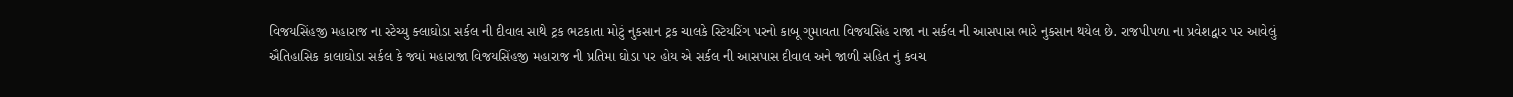વિજયસિંહજી મહારાજ ના સ્ટેચ્યુ ક્લાઘોડા સર્કલ ની દીવાલ સાથે ટ્રક ભટકાતા મોટું નુકસાન ટ્રક ચાલકે સ્ટિયરિંગ પરનો કાબૂ ગુમાવતા વિજયસિંહ રાજા ના સર્કલ ની આસપાસ ભારે નુકસાન થયેલ છે. રાજપીપળા ના પ્રવેશદ્વાર પર આવેલું ઐતિહાસિક કાલાઘોડા સર્કલ કે જ્યાં મહારાજા વિજયસિંહજી મહારાજ ની પ્રતિમા ઘોડા પર હોય એ સર્કલ ની આસપાસ દીવાલ અને જાળી સહિત નું કવચ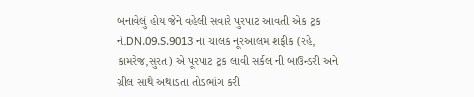બનાવેલું હોય જેને વહેલી સવારે પુરપાટ આવતી એક ટ્રક નં.DN.09.S.9013 ના ચાલક નૂરઆલમ શફીક (રહે, કામરેજ,સુરત) એ પૂરપાટ ટ્રક લાવી સર્કલ ની બાઉન્ડરી અને ગ્રીલ સાથે અથાડતા તોડભાંગ કરી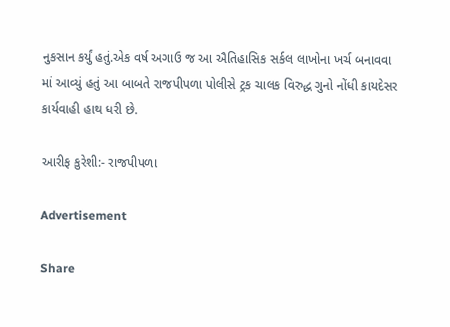નુકસાન કર્યું હતું.એક વર્ષ અગાઉ જ આ ઐતિહાસિક સર્કલ લાખોના ખર્ચ બનાવવા માં આવ્યું હતું આ બાબતે રાજપીપળા પોલીસે ટ્રક ચાલક વિરુદ્ધ ગુનો નોંધી કાયદેસર કાર્યવાહી હાથ ધરી છે.

આરીફ કુરેશી:- રાજપીપળા

Advertisement

Share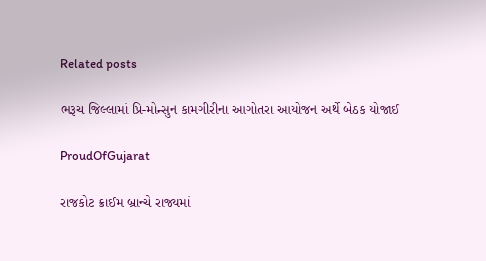Related posts

ભરૂચ જિલ્લામાં પ્રિ-મોન્સુન કામગીરીના આગોતરા આયોજન અર્થે બેઠક યોજાઈ

ProudOfGujarat

રાજકોટ ક્રાઈમ બ્રાન્ચે રાજ્યમાં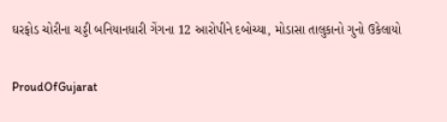ઘરફોડ ચોરીના ચડ્ડી બનિયાનધારી ગેંગના 12 આરોપીને દબોચ્યા, મોડાસા તાલુકાનો ગુનો ઉકેલાયો

ProudOfGujarat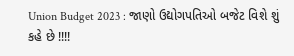Union Budget 2023 : જાણો ઉદ્યોગપતિઓ બજેટ વિશે શું કહે છે !!!!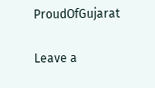ProudOfGujarat

Leave a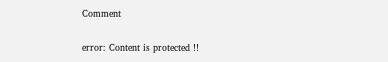Comment

error: Content is protected !!